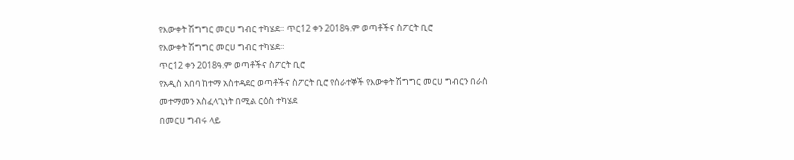የእውቀት ሽግግር መርሀ ግብር ተካሄደ። ጥር12 ቀን 2018ዓ.ም ወጣቶችና ስፖርት ቢሮ
የእውቀት ሽግግር መርሀ ግብር ተካሄደ።
ጥር12 ቀን 2018ዓ.ም ወጣቶችና ስፖርት ቢሮ
የአዲስ አበባ ከተማ አስተዳደር ወጣቶችና ስፖርት ቢሮ የሰራተኞች የእውቀት ሽግግር መርሀ ግብርን በራስ መተማመን አስፈላጊነት በሚል ርዕስ ተካሄደ
በመርሀ ግብሩ ላይ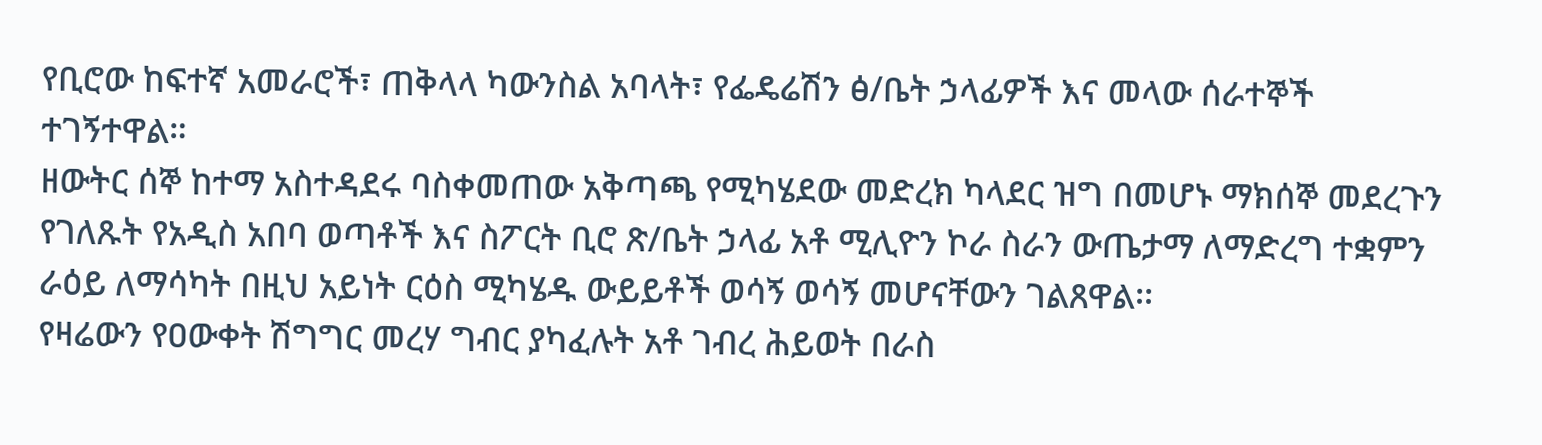የቢሮው ከፍተኛ አመራሮች፣ ጠቅላላ ካውንስል አባላት፣ የፌዴሬሽን ፅ/ቤት ኃላፊዎች እና መላው ሰራተኞች ተገኝተዋል።
ዘውትር ሰኞ ከተማ አስተዳደሩ ባስቀመጠው አቅጣጫ የሚካሄደው መድረክ ካላደር ዝግ በመሆኑ ማክሰኞ መደረጉን የገለጹት የአዲስ አበባ ወጣቶች እና ስፖርት ቢሮ ጽ/ቤት ኃላፊ አቶ ሚሊዮን ኮራ ስራን ውጤታማ ለማድረግ ተቋምን ራዕይ ለማሳካት በዚህ አይነት ርዕስ ሚካሄዱ ውይይቶች ወሳኝ ወሳኝ መሆናቸውን ገልጸዋል፡፡
የዛሬውን የዐውቀት ሽግግር መረሃ ግብር ያካፈሉት አቶ ገብረ ሕይወት በራስ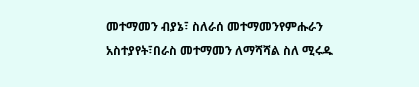መተማመን ብያኔ፣ ስለራሰ መተማመንየምሑራን አስተያየት፣በራስ መተማመን ለማሻሻል ስለ ሚሩዱ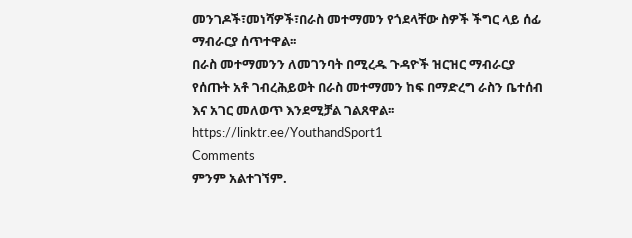መንገዶች፣መነሻዎች፣በራስ መተማመን የጎደላቸው ስዎች ችግር ላይ ሰፊ ማብራርያ ሰጥተዋል፡፡
በራስ መተማመንን ለመገንባት በሚረዱ ጉዳዮች ዝርዝር ማብራርያ የሰጡት አቶ ገብረሕይወት በራስ መተማመን ከፍ በማድረግ ራስን ቤተሰብ እና አገር መለወጥ እንደሚቻል ገልጸዋል፡፡
https://linktr.ee/YouthandSport1
Comments
ምንም አልተገኘም.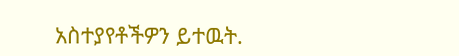አስተያየቶችዎን ይተዉት.